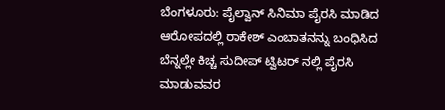ಬೆಂಗಳೂರು: ಪೈಲ್ವಾನ್ ಸಿನಿಮಾ ಪೈರಸಿ ಮಾಡಿದ ಆರೋಪದಲ್ಲಿ ರಾಕೇಶ್ ಎಂಬಾತನನ್ನು ಬಂಧಿಸಿದ ಬೆನ್ನಲ್ಲೇ ಕಿಚ್ಚ ಸುದೀಪ್ ಟ್ವಿಟರ್ ನಲ್ಲಿ ಪೈರಸಿ ಮಾಡುವವರ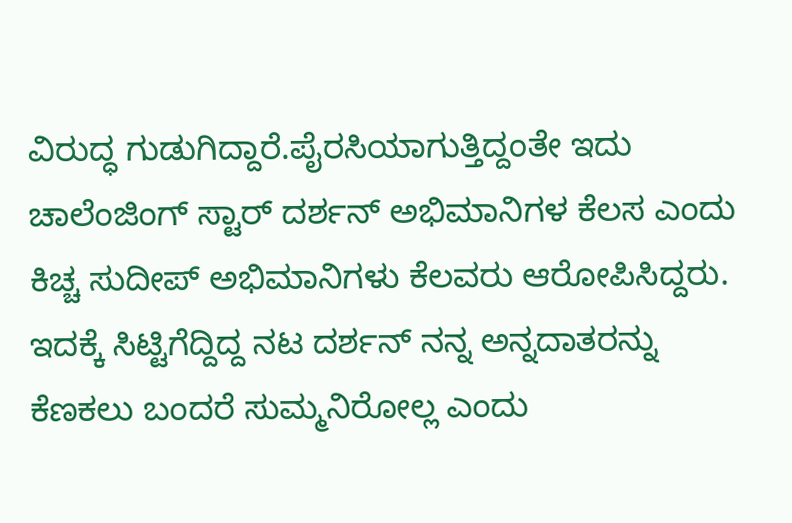ವಿರುದ್ಧ ಗುಡುಗಿದ್ದಾರೆ.ಪೈರಸಿಯಾಗುತ್ತಿದ್ದಂತೇ ಇದು ಚಾಲೆಂಜಿಂಗ್ ಸ್ಟಾರ್ ದರ್ಶನ್ ಅಭಿಮಾನಿಗಳ ಕೆಲಸ ಎಂದು ಕಿಚ್ಚ ಸುದೀಪ್ ಅಭಿಮಾನಿಗಳು ಕೆಲವರು ಆರೋಪಿಸಿದ್ದರು. ಇದಕ್ಕೆ ಸಿಟ್ಟಿಗೆದ್ದಿದ್ದ ನಟ ದರ್ಶನ್ ನನ್ನ ಅನ್ನದಾತರನ್ನು ಕೆಣಕಲು ಬಂದರೆ ಸುಮ್ಮನಿರೋಲ್ಲ ಎಂದು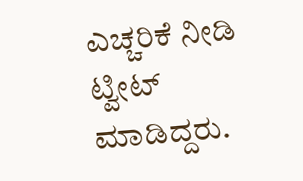ಎಚ್ಚರಿಕೆ ನೀಡಿ ಟ್ವೀಟ್ ಮಾಡಿದ್ದರು.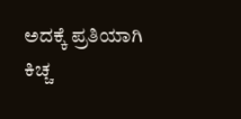ಅದಕ್ಕೆ ಪ್ರತಿಯಾಗಿ ಕಿಚ್ಚ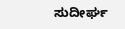ಸುದೀರ್ಘ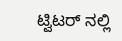ಟ್ವಿಟರ್ ನಲ್ಲಿ